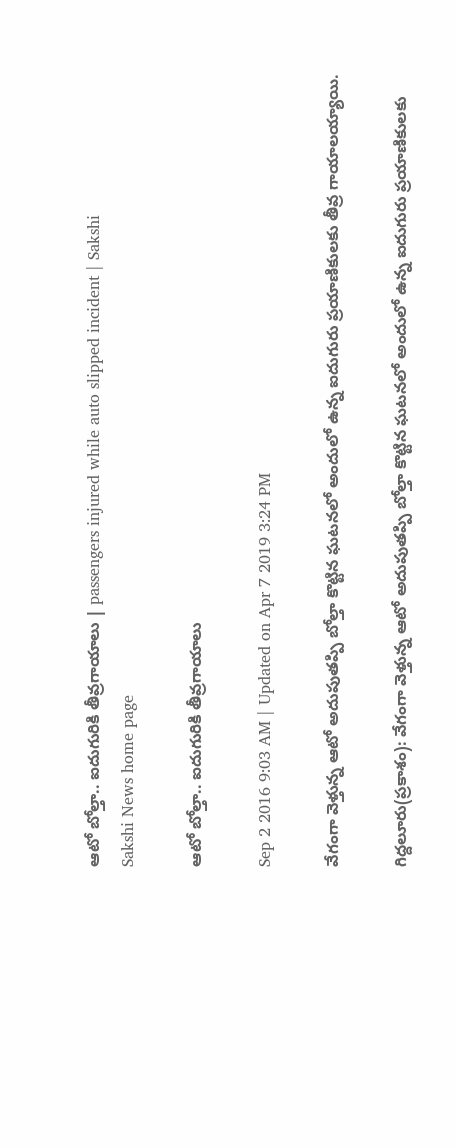ఆటో బోల్తా.. ఐదుగురికి తీవ్రగాయాలు | passengers injured while auto slipped incident | Sakshi
Sakshi News home page

ఆటో బోల్తా.. ఐదుగురికి తీవ్రగాయాలు

Sep 2 2016 9:03 AM | Updated on Apr 7 2019 3:24 PM

వేగంగా వెళ్తున్న ఆటో అదుపుతప్పి బోల్తా కొట్టిన ఘటనలో అందులో ఉన్న ఐదుగురు ప్రయాణికులకు తీవ్ర గాయాలయ్యాయి.

గిద్దలూరు(ప్రకాశం): వేగంగా వెళ్తున్న ఆటో అదుపుతప్పి బోల్తా కొట్టిన ఘటనలో అందులో ఉన్న ఐదుగురు ప్రయాణికులకు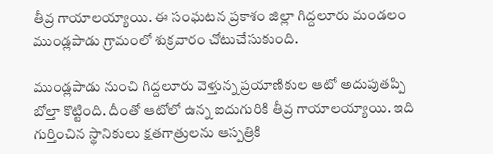తీవ్ర గాయాలయ్యాయి. ఈ సంఘటన ప్రకాశం జిల్లా గిద్దలూరు మండలం ముండ్లపాడు గ్రామంలో శుక్రవారం చోటుచేసుకుంది.

ముండ్లపాడు నుంచి గిద్దలూరు వెళ్తున్న ప్రయాణికుల ఆటో అదుపుతప్పి బోల్తా కొట్టింది. దీంతో ఆటోలో ఉన్న ఐదుగురికి తీవ్ర గాయాలయ్యాయి. ఇది గుర్తించిన స్థానికులు క్షతగాత్రులను ఆస్పత్రికి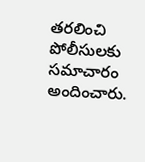తరలించి పోలీసులకు సమాచారం అందించారు.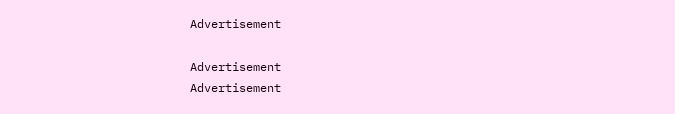Advertisement

Advertisement
Advertisement